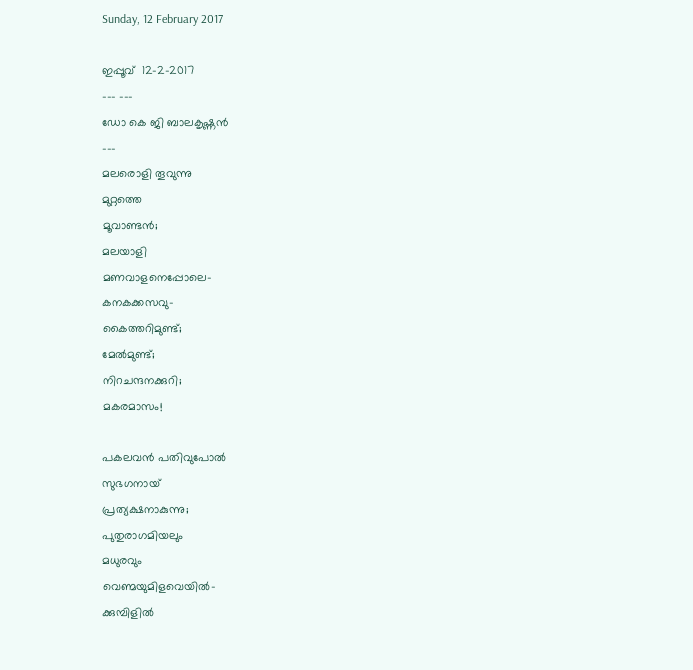Sunday, 12 February 2017

ഇപ്പൂവ്  12-2-2017
--- ---
ഡോ കെ ജി ബാലകൃഷ്ണൻ
---
മലരൊളി തൂവുന്നു
മുറ്റത്തെ
മൂവാണ്ടൻ;
മലയാളി
മണവാളനെപ്പോലെ-
കനകക്കസവു-
കൈത്തറിമുണ്ട്;
മേൽമുണ്ട്;
നിറചന്ദനക്കുറി;
മകരമാസം!

പകലവൻ പതിവുപോൽ
സുഭഗനായ്
പ്രത്യക്ഷനാകുന്നു;
പുതുരാഗമിയലും
മധുരവും
വെണ്മയുമിളവെയിൽ-
ക്കുമ്പിളിൽ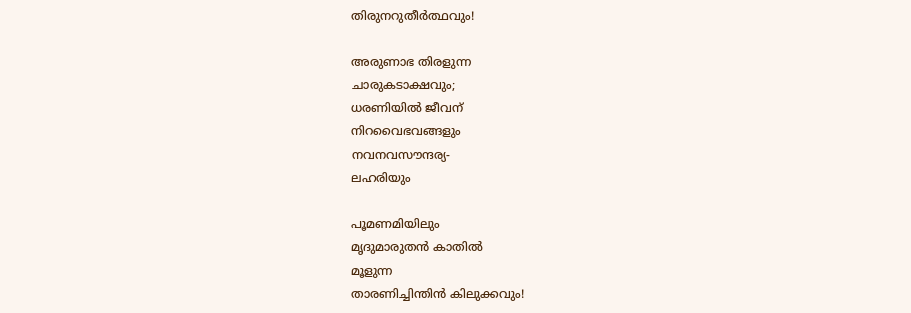തിരുനറുതീർത്ഥവും!

അരുണാഭ തിരളുന്ന
ചാരുകടാക്ഷവും;
ധരണിയിൽ ജീവന്
നിറവൈഭവങ്ങളും
നവനവസൗന്ദര്യ-
ലഹരിയും

പൂമണമിയിലും
മൃദുമാരുതൻ കാതിൽ
മൂളുന്ന
താരണിച്ചിന്തിൻ കിലുക്കവും!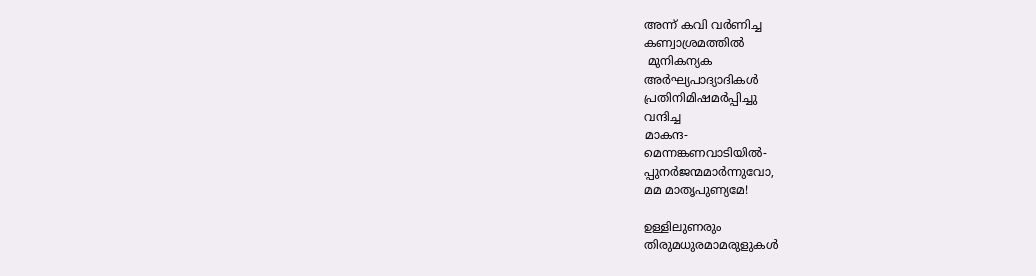അന്ന് കവി വർണിച്ച
കണ്വാശ്രമത്തിൽ
 മുനികന്യക
അർഘ്യപാദ്യാദികൾ
പ്രതിനിമിഷമർപ്പിച്ചു
വന്ദിച്ച
മാകന്ദ-
മെന്നങ്കണവാടിയിൽ-
പ്പുനർജന്മമാർന്നുവോ,
മമ മാതൃപുണ്യമേ!

ഉള്ളിലുണരും
തിരുമധുരമാമരുളുകൾ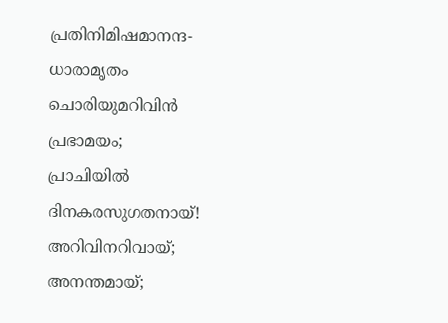പ്രതിനിമിഷമാനന്ദ-
ധാരാമൃതം
ചൊരിയുമറിവിൻ
പ്രഭാമയം;
പ്രാചിയിൽ
ദിനകരസുഗതനായ്!
അറിവിനറിവായ്‌;
അനന്തമായ്;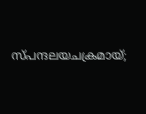സ്പന്ദലയചക്രമായ്;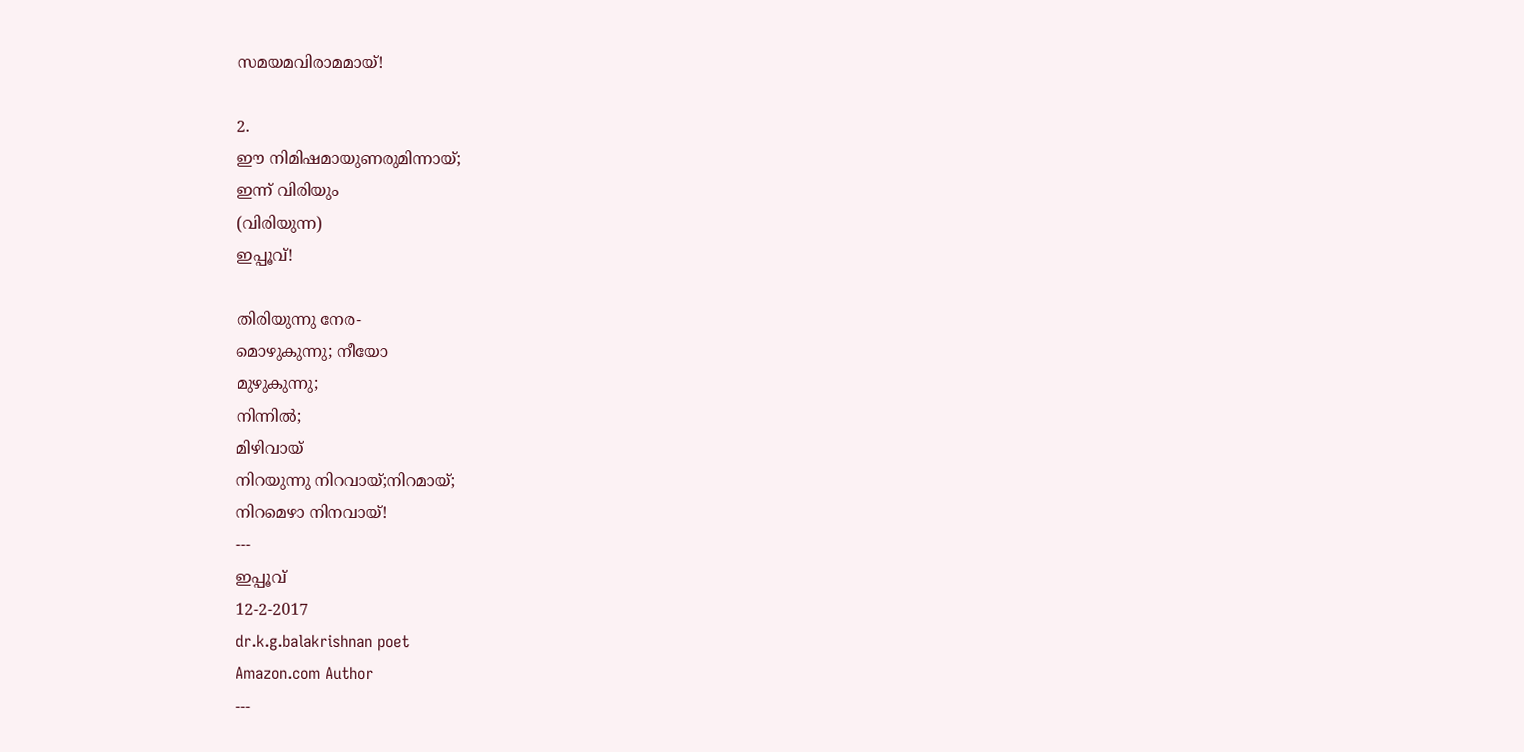സമയമവിരാമമായ്!

2.
ഈ നിമിഷമായുണരുമിന്നായ്;
ഇന്ന് വിരിയും
(വിരിയുന്ന)
ഇപ്പൂവ്!

തിരിയുന്നു നേര-
മൊഴുകുന്നു; നീയോ
മുഴുകുന്നു;
നിന്നിൽ;
മിഴിവായ്
നിറയുന്നു നിറവായ്;നിറമായ്;
നിറമെഴാ നിനവായ്!
---
ഇപ്പൂവ്
12-2-2017
dr.k.g.balakrishnan poet
Amazon.com Author
---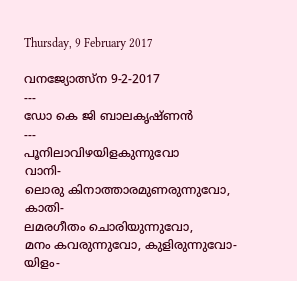Thursday, 9 February 2017

വനജ്യോത്സ്ന 9-2-2017
---
ഡോ കെ ജി ബാലകൃഷ്ണൻ
---
പൂനിലാവിഴയിളകുന്നുവോ
വാനി-
ലൊരു കിനാത്താരമുണരുന്നുവോ,
കാതി-
ലമരഗീതം ചൊരിയുന്നുവോ,
മനം കവരുന്നുവോ, കുളിരുന്നുവോ-
യിളം-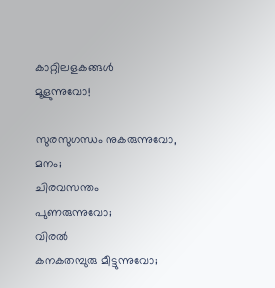കാറ്റിലളകങ്ങൾ
മൂളുന്നുവോ!

സുരസുഗന്ധം നുകരുന്നുവോ,
മനം;
ചിരവസന്തം പുണരുന്നുവോ;
വിരൽ
കനകതമ്പുരു മീട്ടുന്നുവോ;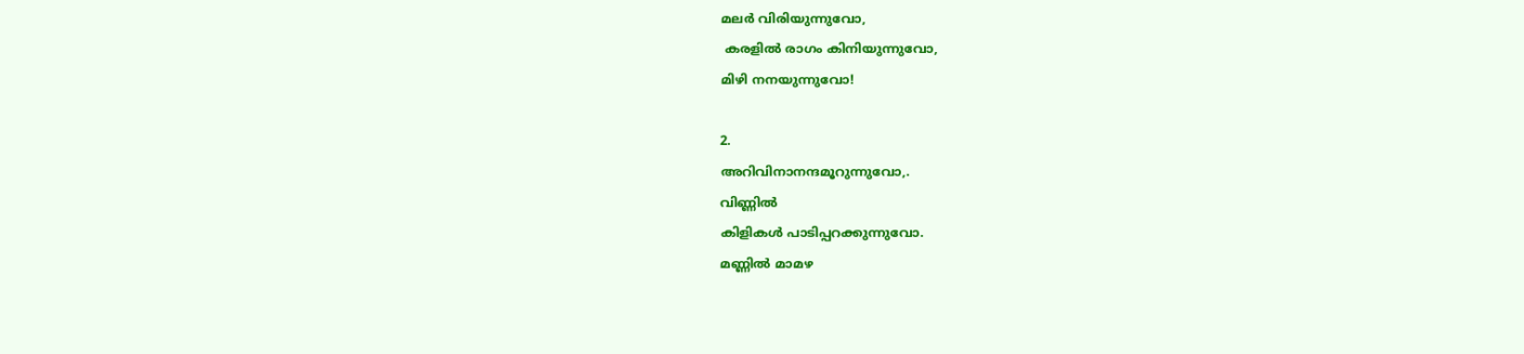മലർ വിരിയുന്നുവോ,
 കരളിൽ രാഗം കിനിയുന്നുവോ,
മിഴി നനയുന്നുവോ!

2.
അറിവിനാനന്ദമൂറുന്നുവോ,.
വിണ്ണിൽ
കിളികൾ പാടിപ്പറക്കുന്നുവോ.
മണ്ണിൽ മാമഴ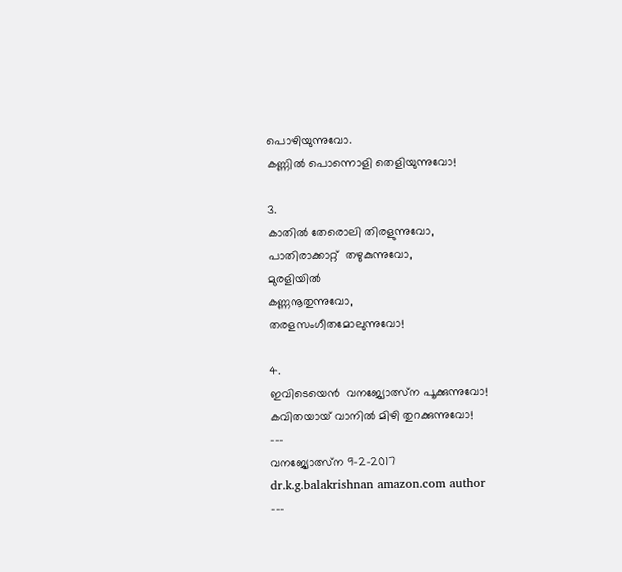പൊഴിയുന്നുവോ.
കണ്ണിൽ പൊന്നൊളി തെളിയുന്നുവോ!

3.
കാതിൽ തേരൊലി തിരളുന്നുവോ,
പാതിരാക്കാറ്റ്  തഴുകുന്നുവോ,
മുരളിയിൽ
കണ്ണനൂതുന്നുവോ,
തരളസംഗീതമോലുന്നുവോ!

4.
ഇവിടെയെൻ  വനജ്യോത്സ്ന പൂക്കുന്നുവോ!
കവിതയായ് വാനിൽ മിഴി തുറക്കുന്നുവോ!
---
വനജ്യോത്സ്ന 9-2-2017
dr.k.g.balakrishnan amazon.com author
---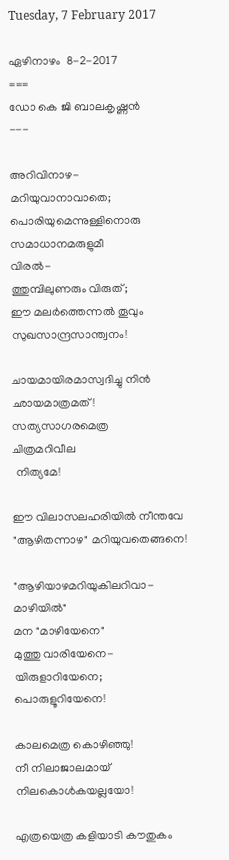Tuesday, 7 February 2017

ഏഴിനാഴം  8-2-2017
===
ഡോ കെ ജി ബാലകൃഷ്ണൻ
---

അറിവിനാഴ-
മറിയുവാനാവാതെ;
പൊരിയുമെന്നുള്ളിനൊരു
സമാധാനമരുളുമീ
വിരൽ-
ത്തുമ്പിലുണരും വിരുത്;
ഈ മലർത്തെന്നൽ തൂവും
സുഖസാന്ദ്രസാന്ത്വനം!

ചായമായിരമാസ്വദിച്ചു നിൻ
ഛായമാത്രമത്!
സത്യസാഗരമെത്ര
ചിത്രമറിവീല
 നിത്യമേ!

ഈ വിലാസലഹരിയിൽ നീന്തവേ
"ആഴിതന്നാഴ" മറിയുവതെങ്ങനെ!

"ആഴിയാഴമറിയുകിലറിവാ-
മാഴിയിൽ"
മന "മാഴിയേനെ"
മുത്തു വാരിയേനെ-
യിരുളാറിയേനെ;
പൊരുളൂറിയേനെ!

കാലമെത്ര കൊഴിഞ്ഞു!
നീ നിലാജാലമായ്
നിലകൊൾകയല്ലയോ!

എത്രയെത്ര കളിയാടി കൗതുകം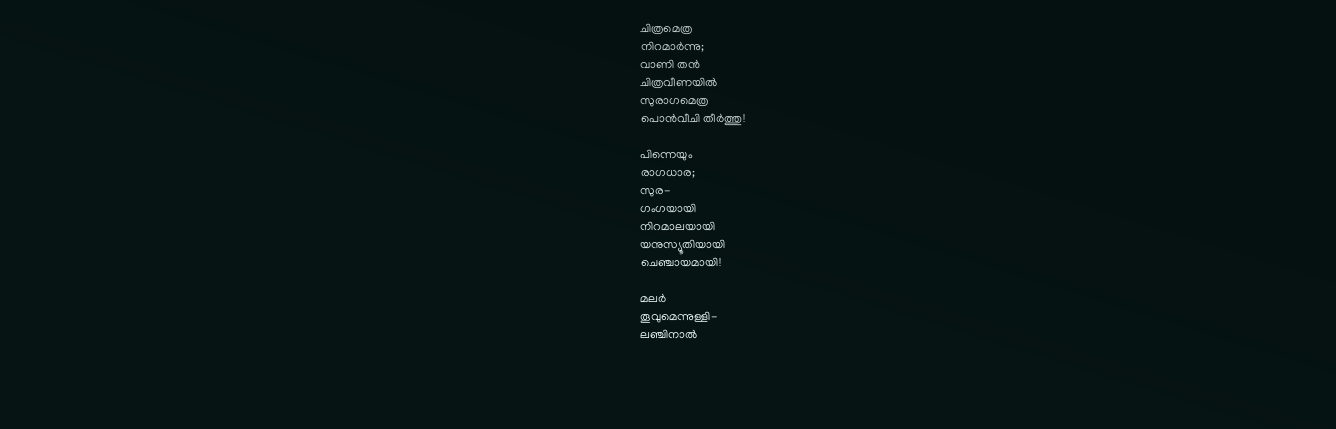ചിത്രമെത്ര
നിറമാർന്നു;
വാണി തൻ
ചിത്രവീണയിൽ
സുരാഗമെത്ര
പൊൻവീചി തീർത്തു!

പിന്നെയും
രാഗധാര;
സുര-
ഗംഗയായി
നിറമാലയായി
യനുസ്യൂതിയായി
ചെഞ്ചായമായി!

മലർ
തൂവുമെന്നുള്ളി-
ലഞ്ചിനാൽ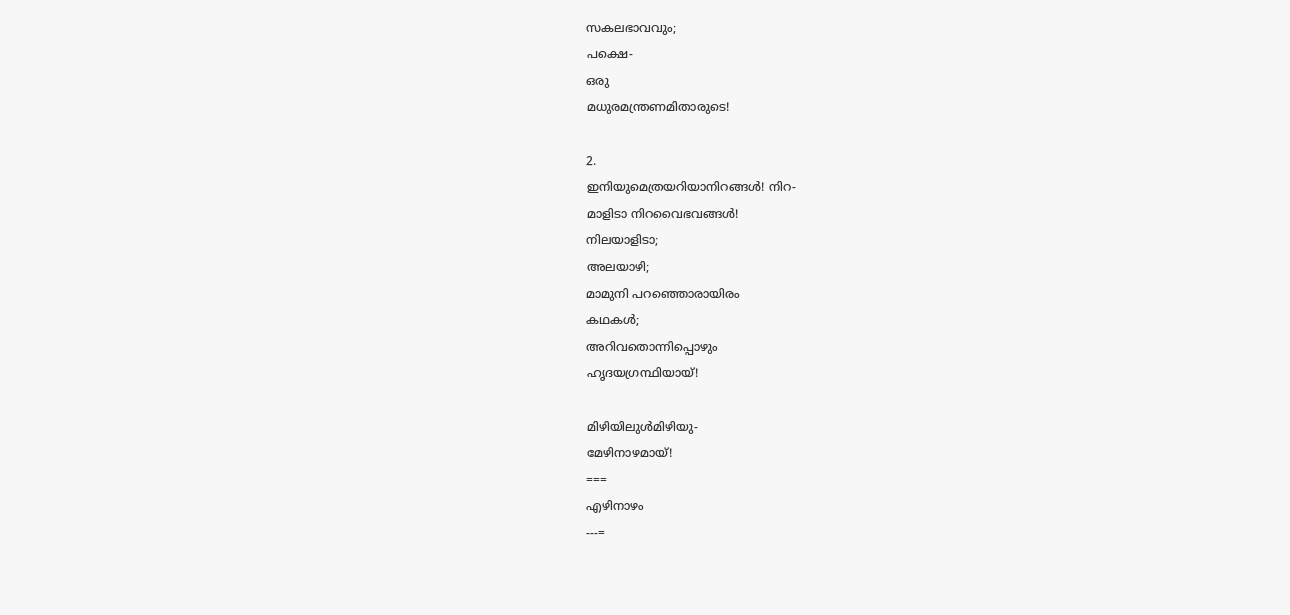സകലഭാവവും;
പക്ഷെ-
ഒരു
മധുരമന്ത്രണമിതാരുടെ!

2.
ഇനിയുമെത്രയറിയാനിറങ്ങൾ! നിറ-
മാളിടാ നിറവൈഭവങ്ങൾ!
നിലയാളിടാ;
അലയാഴി;
മാമുനി പറഞ്ഞൊരായിരം
കഥകൾ;
അറിവതൊന്നിപ്പൊഴും
ഹൃദയഗ്രന്ഥിയായ്!

മിഴിയിലുൾമിഴിയു-
മേഴിനാഴമായ്!
===
എഴിനാഴം
---=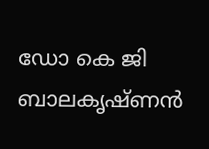ഡോ കെ ജി ബാലകൃഷ്ണൻ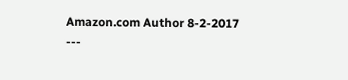Amazon.com Author 8-2-2017
---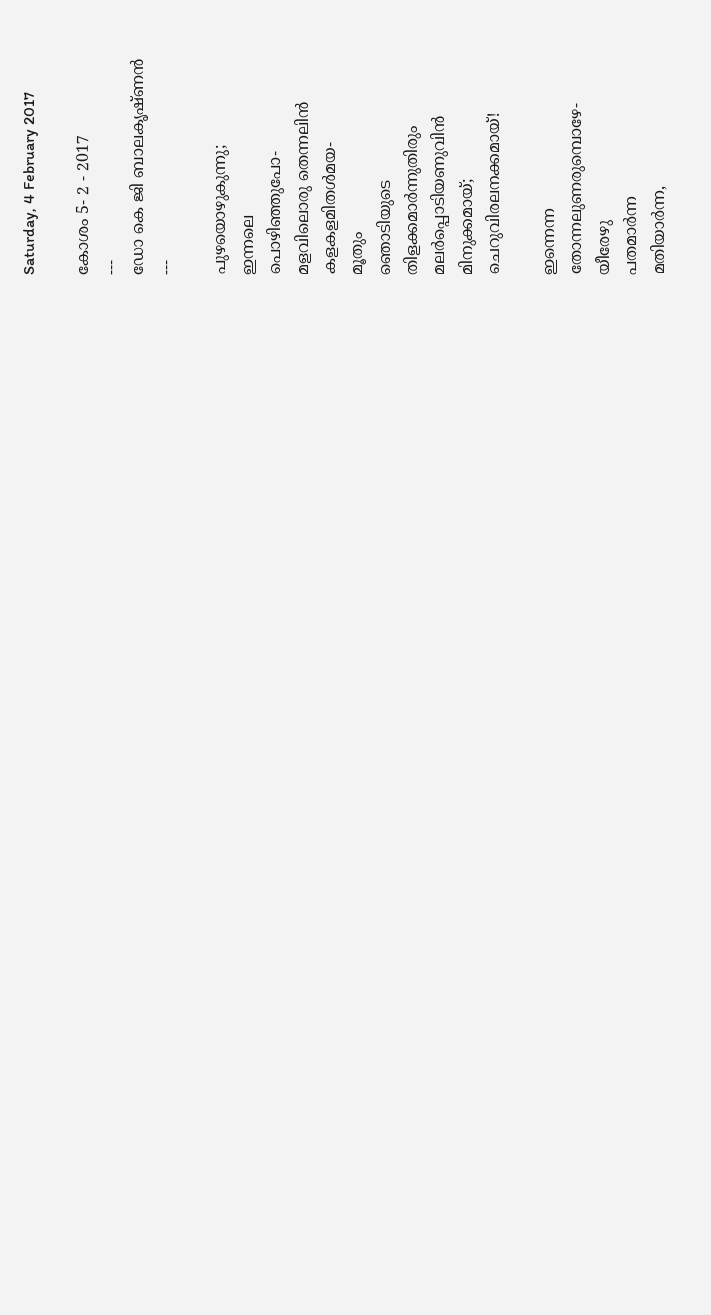Saturday, 4 February 2017

കോശം 5- 2 - 2017
---
ഡോ കെ ജി ബാലകൃഷ്ണൻ
---

പുഴയൊഴുകുന്നു;
ഇന്നലെ
പൊഴിഞ്ഞുപോ-
മളവിലൊരു തെന്നലിൻ
കളകളമിതൾമയ-
മൂതും
ഞൊടിയുടെ
തിളക്കമാർന്നുതിരും
മലർപ്പൊടിയണുവിൻ
മിനുക്കമായ്;
ചെറുവിരലനക്കമായ്!

ഇന്നെന്ന
തോന്നലുണരുമ്പൊഴേ-
യീരേഴു
പതമാർന്ന
മതിയാർന്ന,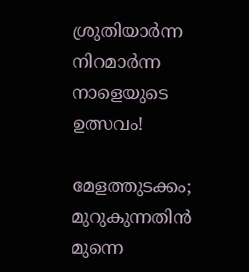ശ്രുതിയാർന്ന
നിറമാർന്ന
നാളെയുടെ
ഉത്സവം!

മേളത്തുടക്കം;
മുറുകുന്നതിൻ മുന്നെ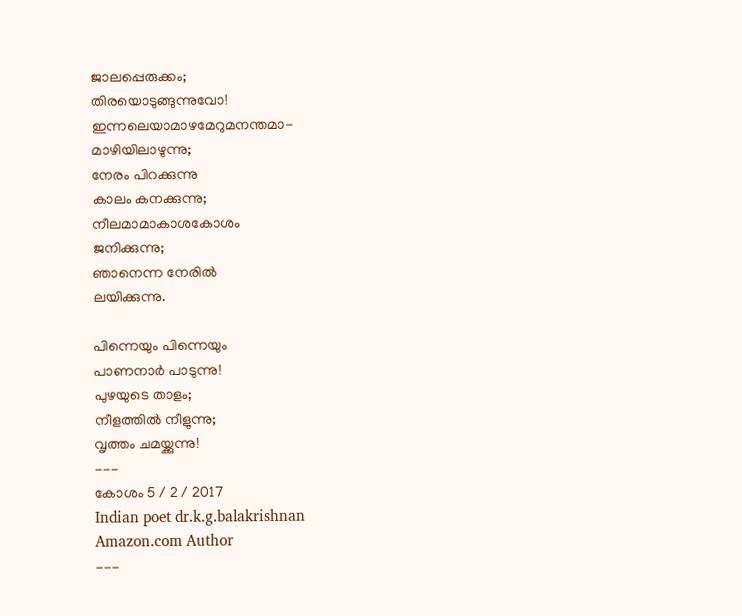ജാലപ്പെരുക്കം;
തിരയൊടുങ്ങുന്നുവോ!
ഇന്നലെയാമാഴമേറുമനന്തമാ-
മാഴിയിലാഴുന്നു;
നേരം പിറക്കുന്നു
കാലം കനക്കുന്നു;
നീലമാമാകാശകോശം
ജനിക്കുന്നു;
ഞാനെന്ന നേരിൽ
ലയിക്കുന്നു.

പിന്നെയും പിന്നെയും
പാണനാർ പാടുന്നു!
പുഴയുടെ താളം;
നീളത്തിൽ നീളുന്നു;
വൃത്തം ചമയ്ക്കുന്നു!
---
കോശം 5 / 2 / 2017
Indian poet dr.k.g.balakrishnan
Amazon.com Author
---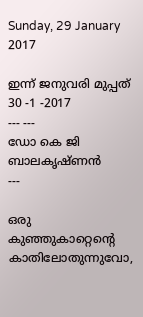Sunday, 29 January 2017

ഇന്ന് ജനുവരി മുപ്പത്  30 -1 -2017
--- ---
ഡോ കെ ജി ബാലകൃഷ്ണൻ
---

ഒരു കുഞ്ഞുകാറ്റെന്റെ
കാതിലോതുന്നുവോ,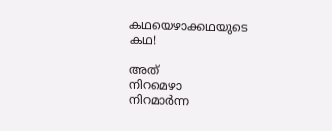കഥയെഴാക്കഥയുടെ
കഥ!

അത്
നിറമെഴാ
നിറമാർന്ന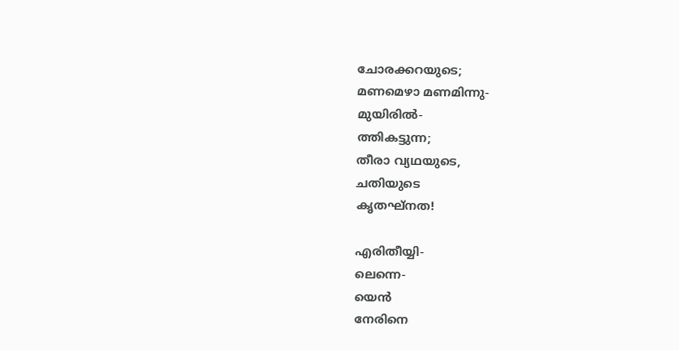ചോരക്കറയുടെ;
മണമെഴാ മണമിന്നു-
മുയിരിൽ-
ത്തികട്ടുന്ന;
തീരാ വ്യഥയുടെ,
ചതിയുടെ
കൃതഘ്നത!

എരിതീയ്യി-
ലെന്നെ-
യെൻ
നേരിനെ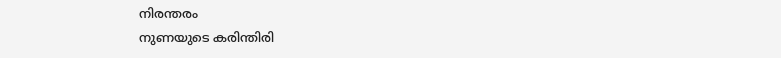നിരന്തരം
നുണയുടെ കരിന്തിരി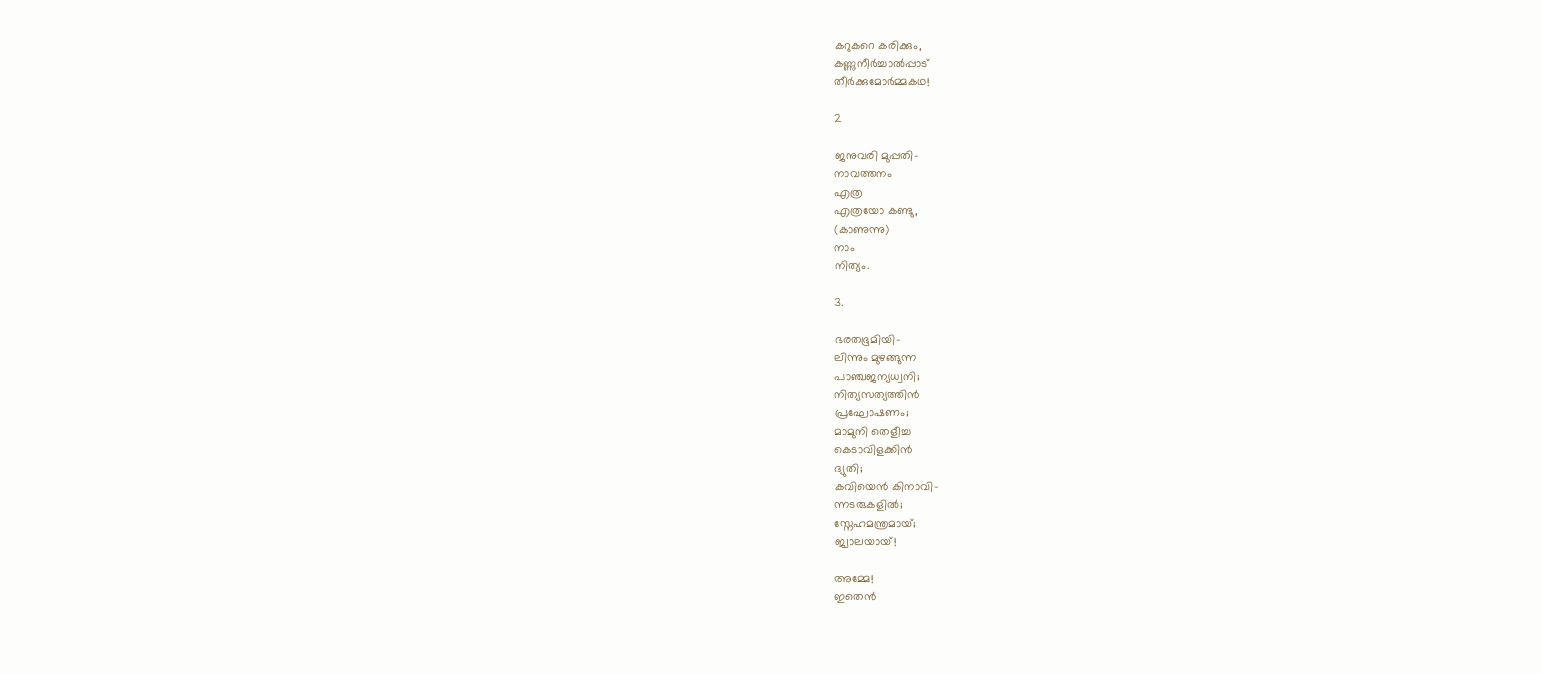കറുകറെ കരിക്കും,
കണ്ണുനീർച്ചാൽപ്പാട്
തീർക്കുമോർമ്മകഥ!

2

ജനുവരി മുപ്പതി-
നാവത്തനം
എത്ര
എത്രയോ കണ്ടു,
(കാണുന്നു)
നാം
നിത്യം.

3.

ഭരതഭൂമിയി-
ലിന്നും മുഴങ്ങുന്ന
പാഞ്ചജന്യധ്വനി;
നിത്യസത്യത്തിൻ
പ്രഘോഷണം;
മാമുനി തെളീച്ച
കെടാവിളക്കിൻ
ദ്യുതി;
കവിയെൻ കിനാവി-
ന്നടരുകളിൽ;
സ്നേഹമന്ത്രമായ്;
ജ്വാലയായ്!

അമ്മേ!
ഇതെൻ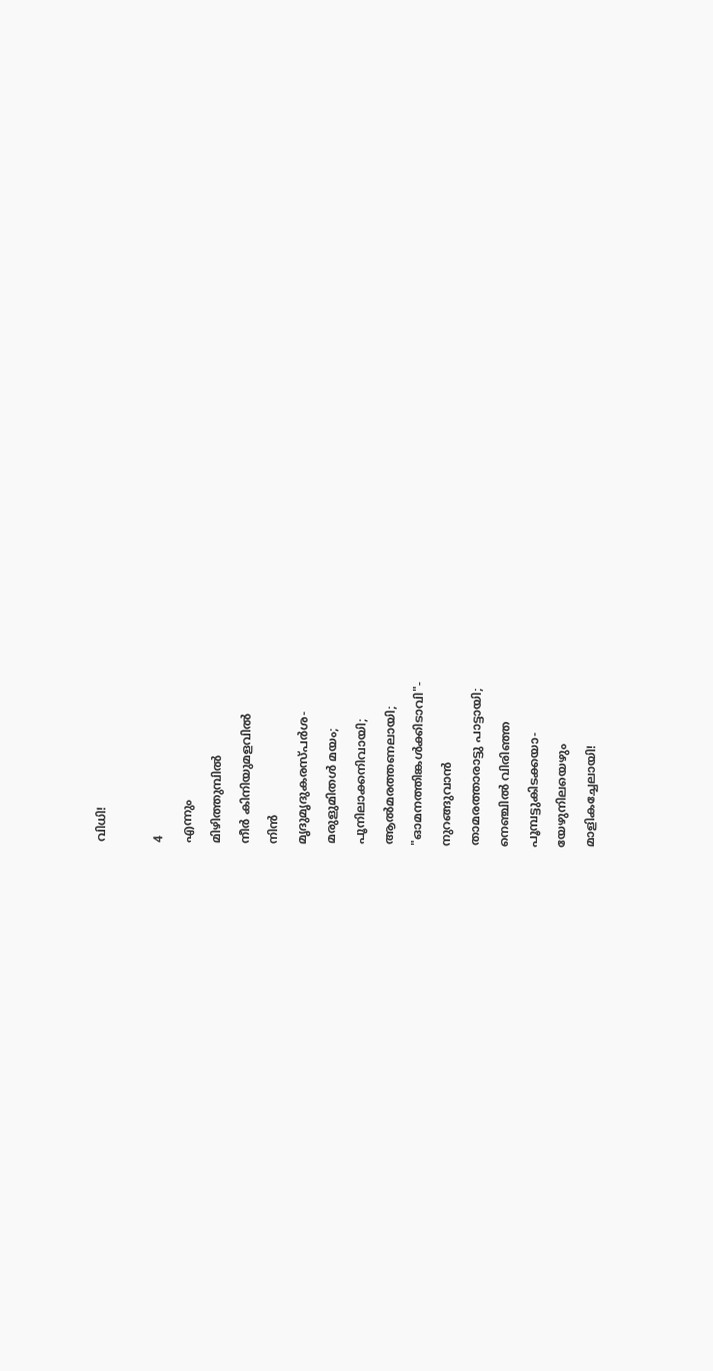വിധി!

4
എന്നും
മിഴിത്തുമ്പിൽ
നീർ കിനിയുമളവിൽ
നിൻ
മൃദുമൃദുകരസ്പർശ-
മരുളുമിതൾ മയം;
പൂനിലാക്കനിവായി;
ആൽമരത്തണലായി;
"ഓമനത്തിങ്കൾക്കിടാവി"-
നുറങ്ങുവാൻ
താമരത്താരാട്ടു പാട്ടായി;
നെഞ്ചിൽ വിരിഞ്ഞ
പൂമ്പട്ടുകിടക്കയാ-
യേഴുനിലയെഴും
മാളികച്ചേലായി!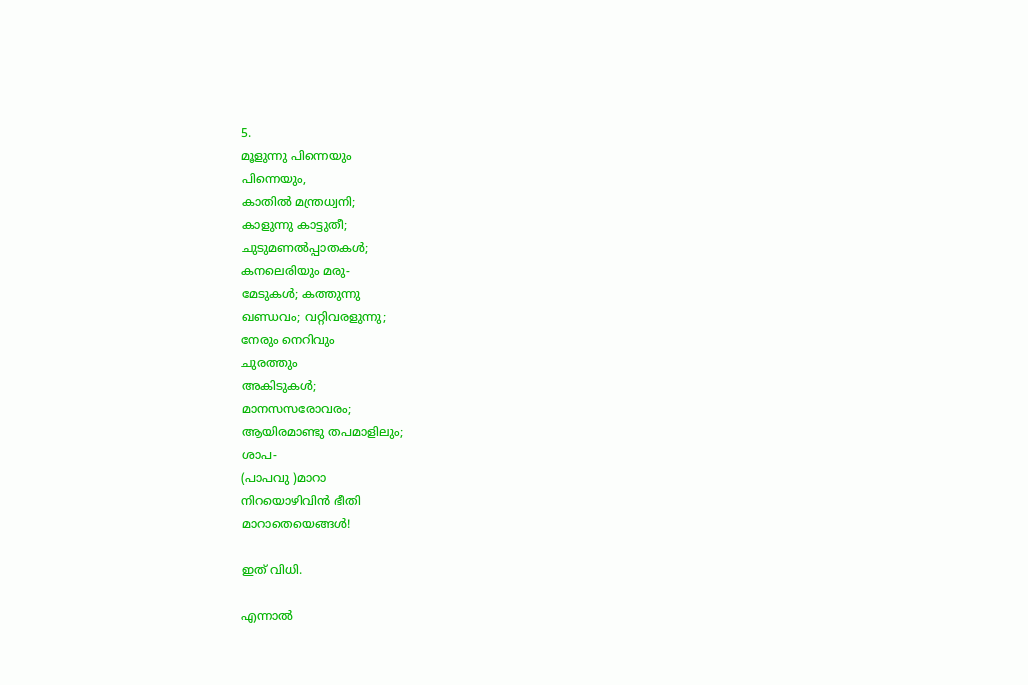5.
മൂളുന്നു പിന്നെയും
പിന്നെയും,
കാതിൽ മന്ത്രധ്വനി;
കാളുന്നു കാട്ടുതീ;
ചുടുമണൽപ്പാതകൾ;
കനലെരിയും മരു-
മേടുകൾ; കത്തുന്നു
ഖണ്ഡവം; വറ്റിവരളുന്നു;
നേരും നെറിവും
ചുരത്തും
അകിടുകൾ;
മാനസസരോവരം;
ആയിരമാണ്ടു തപമാളിലും;
ശാപ-
(പാപവു )മാറാ
നിറയൊഴിവിൻ ഭീതി
മാറാതെയെങ്ങൾ!

ഇത് വിധി.

എന്നാൽ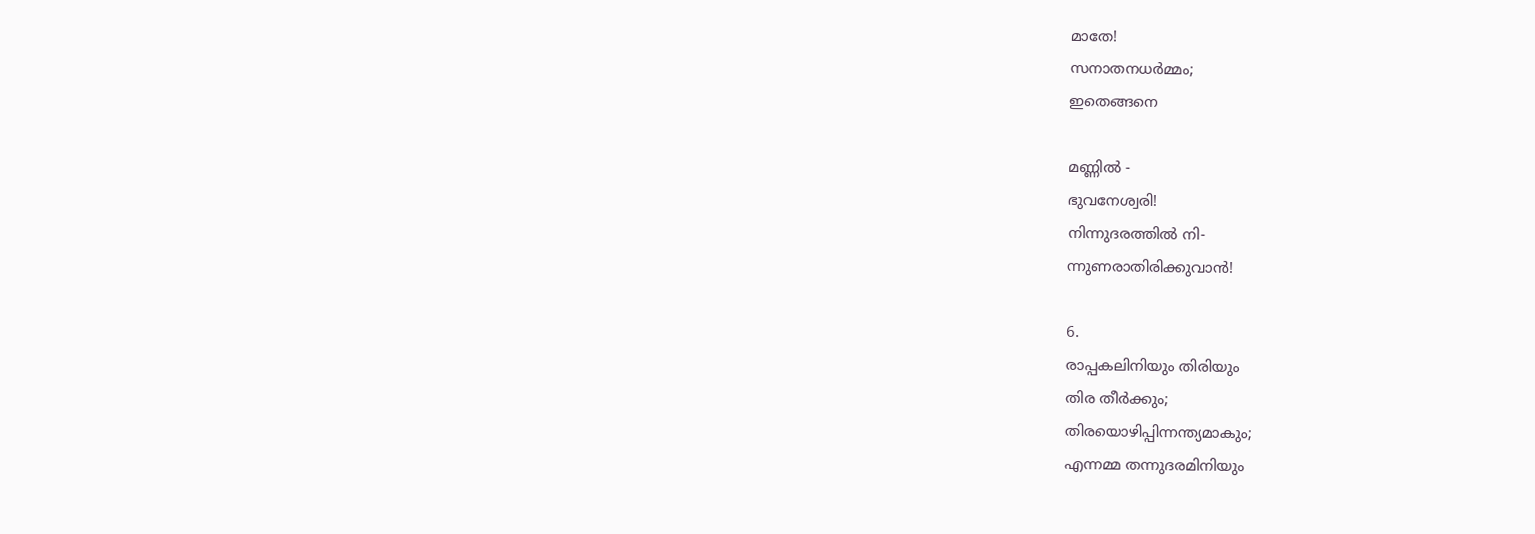മാതേ!
സനാതനധർമ്മം;
ഇതെങ്ങനെ

മണ്ണിൽ -
ഭുവനേശ്വരി!
നിന്നുദരത്തിൽ നി-
ന്നുണരാതിരിക്കുവാൻ!

6.
രാപ്പകലിനിയും തിരിയും
തിര തീർക്കും;
തിരയൊഴിപ്പിന്നന്ത്യമാകും;
എന്നമ്മ തന്നുദരമിനിയും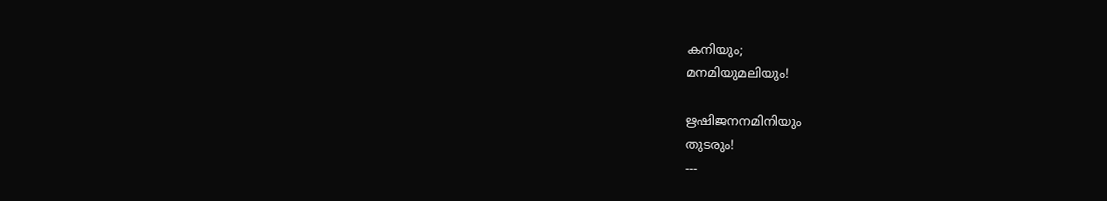കനിയും;
മനമിയുമലിയും!

ഋഷിജനനമിനിയും
തുടരും!
---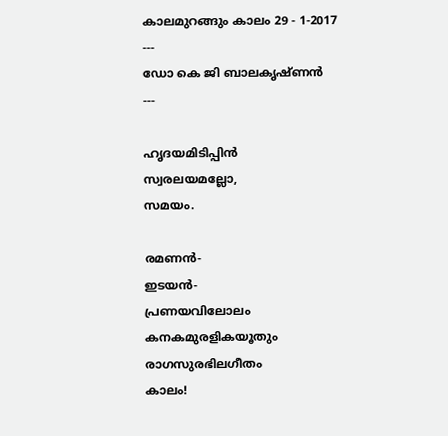കാലമുറങ്ങും കാലം 29 - 1-2017
---
ഡോ കെ ജി ബാലകൃഷ്‌ണൻ
---

ഹൃദയമിടിപ്പിൻ
സ്വരലയമല്ലോ,
സമയം.

രമണൻ-
ഇടയൻ-
പ്രണയവിലോലം
കനകമുരളികയൂതും
രാഗസുരഭിലഗീതം
കാലം!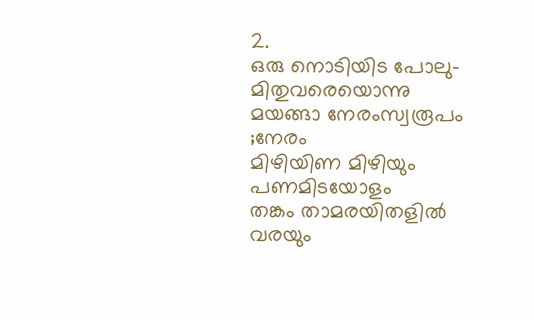2.
ഒരു നൊടിയിട പോലു-
മിതുവരെയൊന്നു
മയങ്ങാ നേരംസ്വരൂപം ;നേരം
മിഴിയിണ മിഴിയും
പണമിടയോളം
തങ്കം താമരയിതളിൽ
വരയും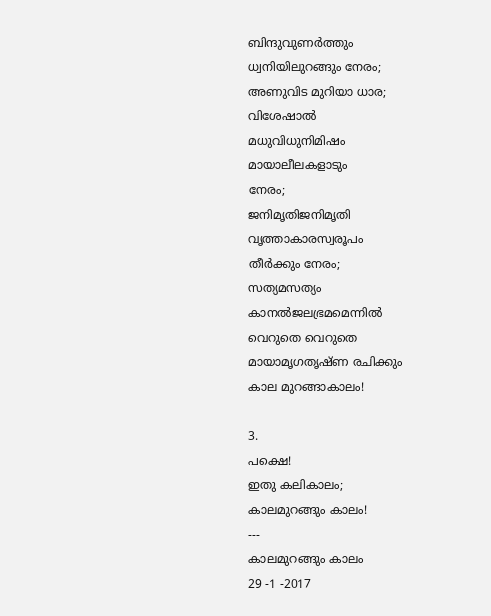ബിന്ദുവുണർത്തും
ധ്വനിയിലുറങ്ങും നേരം;
അണുവിട മുറിയാ ധാര;
വിശേഷാൽ
മധുവിധുനിമിഷം
മായാലീലകളാടും
നേരം;
ജനിമൃതിജനിമൃതി
വൃത്താകാരസ്വരൂപം
തീർക്കും നേരം;
സത്യമസത്യം
കാനൽജലഭ്രമമെന്നിൽ
വെറുതെ വെറുതെ
മായാമൃഗതൃഷ്ണ രചിക്കും
കാല മുറങ്ങാകാലം!

3.
പക്ഷെ!
ഇതു കലികാലം;
കാലമുറങ്ങും കാലം!
---
കാലമുറങ്ങും കാലം
29 -1 -2017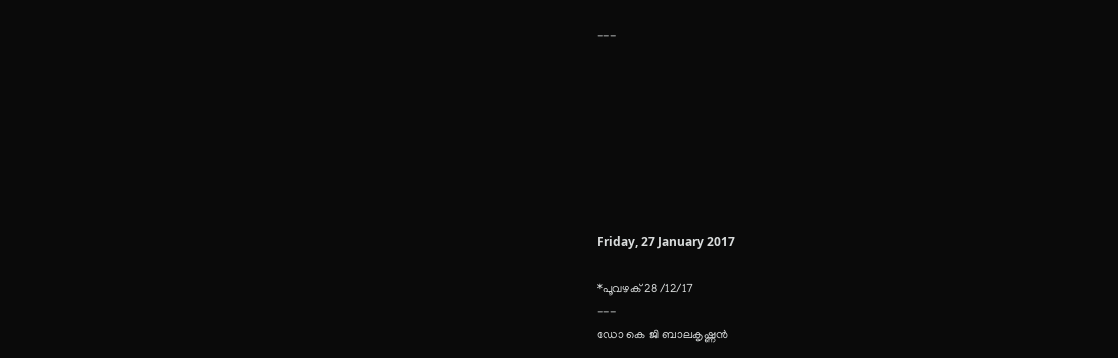---








Friday, 27 January 2017

*പൂവഴക് 28 /12/17
---
ഡോ കെ ജി ബാലകൃഷ്ണൻ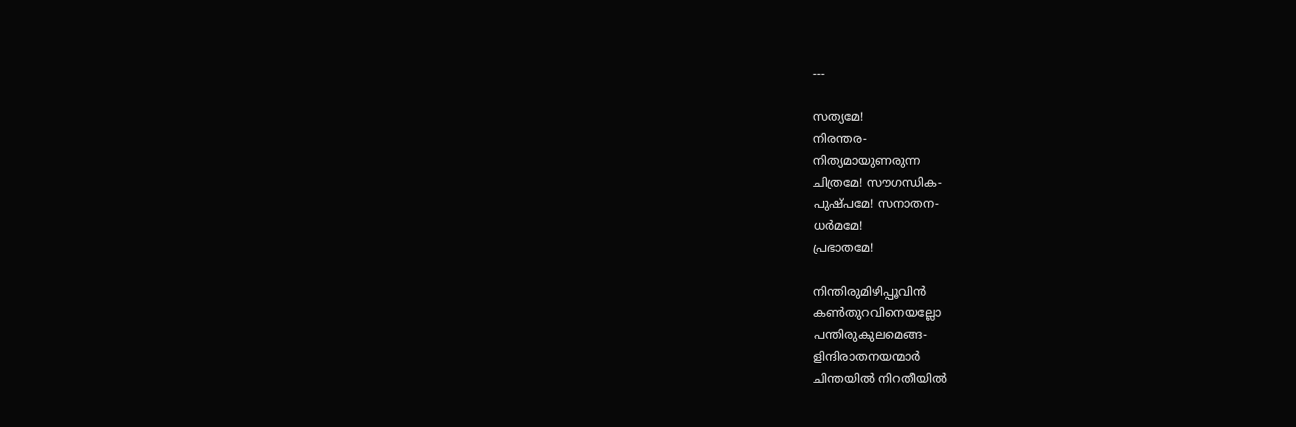---

സത്യമേ!
നിരന്തര-
നിത്യമായുണരുന്ന
ചിത്രമേ! സൗഗന്ധിക-
പുഷ്പമേ! സനാതന-
ധർമമേ!
പ്രഭാതമേ!

നിന്തിരുമിഴിപ്പൂവിൻ
കൺതുറവിനെയല്ലോ
പന്തിരുകുലമെങ്ങ-
ളിന്ദിരാതനയന്മാർ
ചിന്തയിൽ നിറതീയിൽ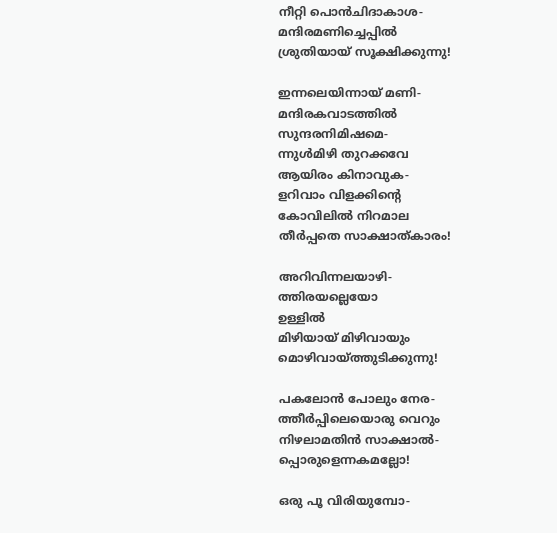നീറ്റി പൊൻചിദാകാശ-
മന്ദിരമണിച്ചെപ്പിൽ
ശ്രുതിയായ് സൂക്ഷിക്കുന്നു!

ഇന്നലെയിന്നായ് മണി-
മന്ദിരകവാടത്തിൽ
സുന്ദരനിമിഷമെ-
ന്നുൾമിഴി തുറക്കവേ
ആയിരം കിനാവുക-
ളറിവാം വിളക്കിന്റെ
കോവിലിൽ നിറമാല
തീർപ്പതെ സാക്ഷാത്കാരം!

അറിവിന്നലയാഴി-
ത്തിരയല്ലെയോ
ഉള്ളിൽ
മിഴിയായ് മിഴിവായും
മൊഴിവായ്ത്തുടിക്കുന്നു!

പകലോൻ പോലും നേര-
ത്തീർപ്പിലെയൊരു വെറും
നിഴലാമതിൻ സാക്ഷാൽ-
പ്പൊരുളെന്നകമല്ലോ!

ഒരു പൂ വിരിയുമ്പോ-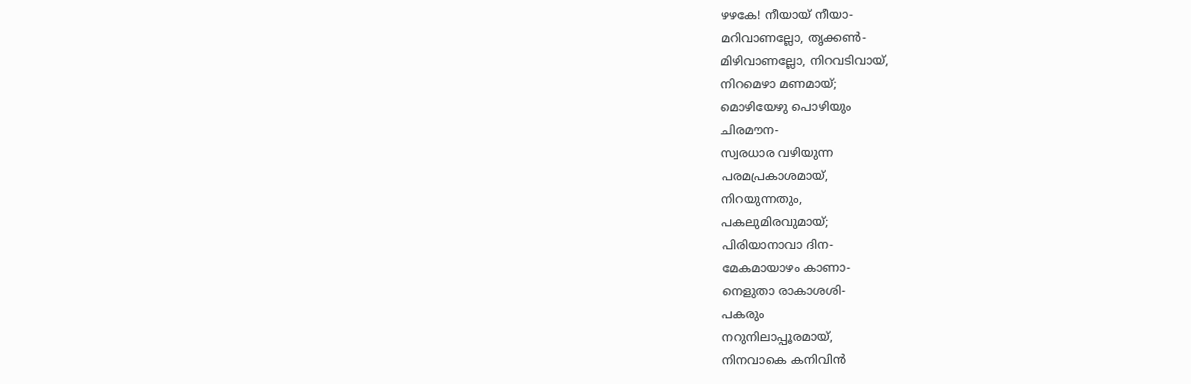ഴഴകേ! നീയായ്‌ നീയാ-
മറിവാണല്ലോ, തൃക്കൺ-
മിഴിവാണല്ലോ, നിറവടിവായ്,
നിറമെഴാ മണമായ്;
മൊഴിയേഴു പൊഴിയും
ചിരമൗന-
സ്വരധാര വഴിയുന്ന
പരമപ്രകാശമായ്,
നിറയുന്നതും,
പകലുമിരവുമായ്;
പിരിയാനാവാ ദിന-
മേകമായാഴം കാണാ-
നെളുതാ രാകാശശി-
പകരും
നറുനിലാപ്പൂരമായ്,
നിനവാകെ കനിവിൻ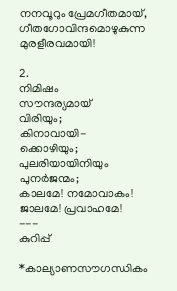നനവൂറും പ്രേമഗീതമായ്,
ഗീതഗോവിന്ദമൊഴുകുന്ന
മുരളീരവമായി!

2.
നിമിഷം
സൗന്ദര്യമായ്
വിരിയും;
കിനാവായി-
ക്കൊഴിയും;
പുലരിയായിനിയും
പുനർജന്മം;
കാലമേ! നമോവാകം!
ജാലമേ! പ്രവാഹമേ!
---
കുറിപ്പ്

*കാല്യാണസൗഗന്ധികം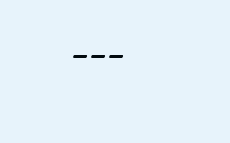---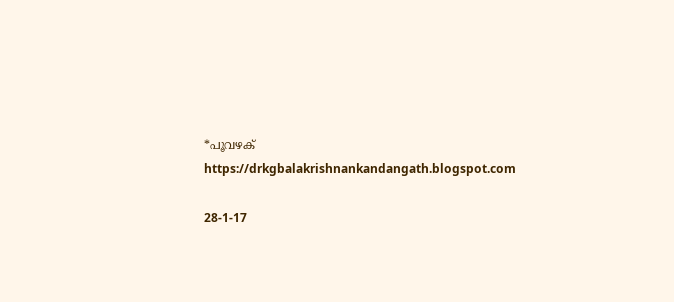*പൂവഴക്
https://drkgbalakrishnankandangath.blogspot.com

28-1-17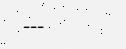---